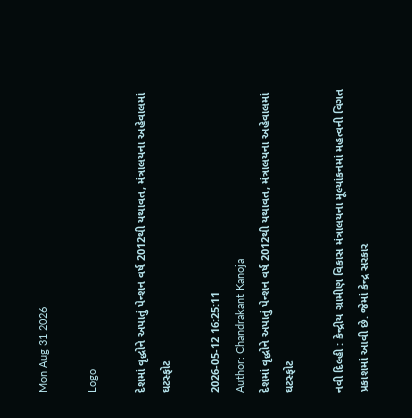Mon Aug 31 2026

Logo

દેશમાં વૃદ્ધોને અપાતું પેન્શન વર્ષ 2012થી યથાવત, મંત્રાલયના અહેવાલમાં ઘટસ્ફોટ

2026-05-12 16:25:11
Author: Chandrakant Kanoja
દેશમાં વૃદ્ધોને અપાતું પેન્શન વર્ષ 2012થી યથાવત, મંત્રાલયના અહેવાલમાં ઘટસ્ફોટ

નવી દિલ્હી : કેન્દ્રીય ગ્રામીણ વિકાસ મંત્રાલયના મૂલ્યાંકનમાં મહત્વની વિગત પ્રકાશમાં આવી છે. જેમાં કેન્દ્ર સરકાર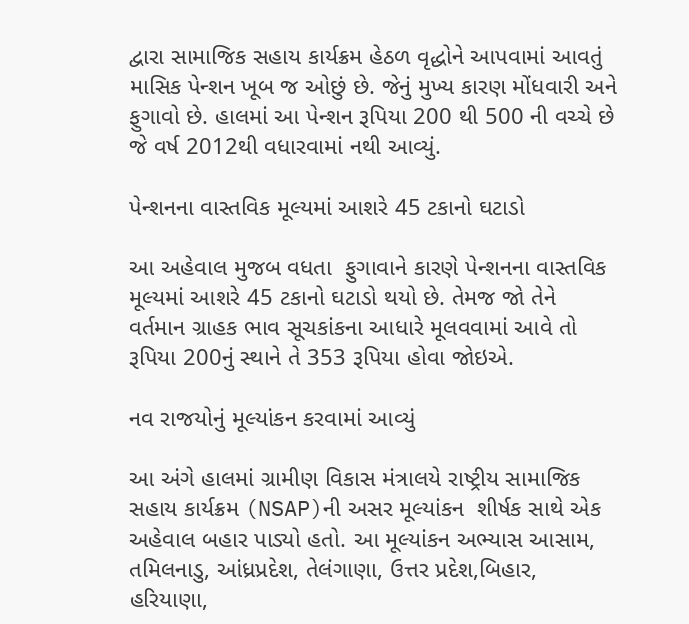દ્વારા સામાજિક સહાય કાર્યક્રમ હેઠળ વૃદ્ધોને આપવામાં આવતું માસિક પેન્શન ખૂબ જ ઓછું છે. જેનું મુખ્ય કારણ મોંધવારી અને ફુગાવો છે. હાલમાં આ પેન્શન રૂપિયા 200 થી 500 ની વચ્ચે છે જે વર્ષ 2012થી વધારવામાં નથી આવ્યું.

પેન્શનના વાસ્તવિક મૂલ્યમાં આશરે 45 ટકાનો ઘટાડો

આ અહેવાલ મુજબ વધતા  ફુગાવાને કારણે પેન્શનના વાસ્તવિક મૂલ્યમાં આશરે 45 ટકાનો ઘટાડો થયો છે. તેમજ જો તેને  વર્તમાન ગ્રાહક ભાવ સૂચકાંકના આધારે મૂલવવામાં આવે તો રૂપિયા 200નું સ્થાને તે 353 રૂપિયા હોવા જોઇએ.

નવ રાજયોનું મૂલ્યાંકન કરવામાં આવ્યું

આ અંગે હાલમાં ગ્રામીણ વિકાસ મંત્રાલયે રાષ્ટ્રીય સામાજિક સહાય કાર્યક્રમ (NSAP)ની અસર મૂલ્યાંકન  શીર્ષક સાથે એક અહેવાલ બહાર પાડ્યો હતો. આ મૂલ્યાંકન અભ્યાસ આસામ, તમિલનાડુ, આંધ્રપ્રદેશ, તેલંગાણા, ઉત્તર પ્રદેશ,બિહાર, હરિયાણા,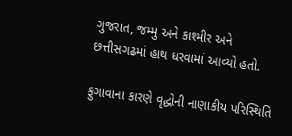ગુજરાત, જમ્મુ અને કાશ્મીર અને છત્તીસગઢમાં હાથ ધરવામાં આવ્યો હતો.

ફુગાવાના કારણે વૃદ્ધોની નાણાકીય પરિસ્થિતિ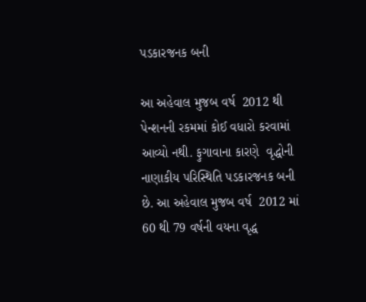પડકારજનક બની

આ અહેવાલ મુજબ વર્ષ  2012 થી પેન્શનની રકમમાં કોઈ વધારો કરવામાં આવ્યો નથી. ફુગાવાના કારણે  વૃદ્ધોની નાણાકીય પરિસ્થિતિ પડકારજનક બની છે. આ અહેવાલ મુજબ વર્ષ  2012 માં 60 થી 79 વર્ષની વયના વૃદ્ધ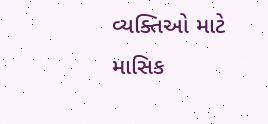વ્યક્તિઓ માટે માસિક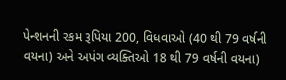પેન્શનની રકમ રૂપિયા 200, વિધવાઓ (40 થી 79 વર્ષની વયના) અને અપંગ વ્યક્તિઓ 18 થી 79 વર્ષની વયના)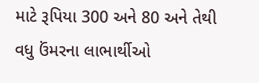માટે રૂપિયા 300 અને 80 અને તેથી વધુ ઉંમરના લાભાર્થીઓ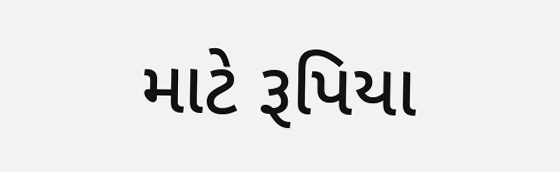માટે રૂપિયા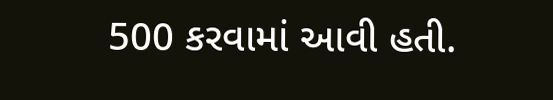500 કરવામાં આવી હતી.